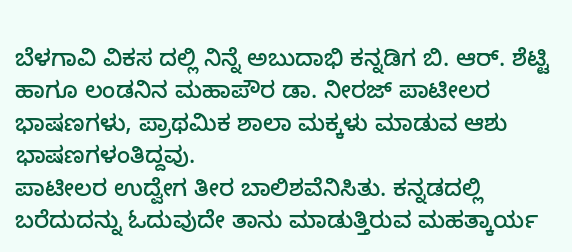ಬೆಳಗಾವಿ ವಿಕಸ ದಲ್ಲಿ ನಿನ್ನೆ ಅಬುದಾಭಿ ಕನ್ನಡಿಗ ಬಿ. ಆರ್. ಶೆಟ್ಟಿ ಹಾಗೂ ಲಂಡನಿನ ಮಹಾಪೌರ ಡಾ. ನೀರಜ್ ಪಾಟೀಲರ ಭಾಷಣಗಳು, ಪ್ರಾಥಮಿಕ ಶಾಲಾ ಮಕ್ಕಳು ಮಾಡುವ ಆಶು ಭಾಷಣಗಳಂತಿದ್ದವು.
ಪಾಟೀಲರ ಉದ್ವೇಗ ತೀರ ಬಾಲಿಶವೆನಿಸಿತು. ಕನ್ನಡದಲ್ಲಿ ಬರೆದುದನ್ನು ಓದುವುದೇ ತಾನು ಮಾಡುತ್ತಿರುವ ಮಹತ್ಕಾರ್ಯ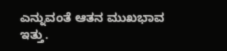ಎನ್ನುವಂತೆ ಆತನ ಮುಖಭಾವ ಇತ್ತು.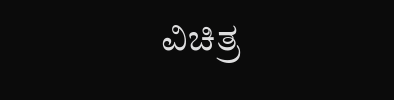ವಿಚಿತ್ರ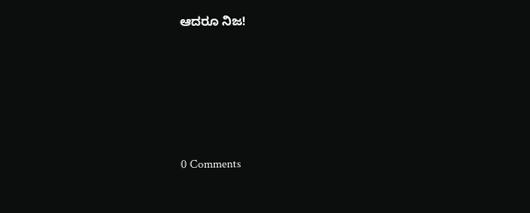ಆದರೂ ನಿಜ!






0 Comments